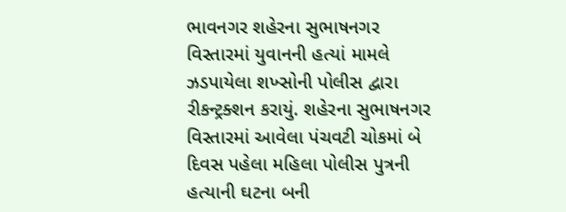ભાવનગર શહેરના સુભાષનગર વિસ્તારમાં યુવાનની હત્યાં મામલે ઝડપાયેલા શખ્સોની પોલીસ દ્વારા રીકન્ટ્રક્શન કરાયું. શહેરના સુભાષનગર વિસ્તારમાં આવેલા પંચવટી ચોકમાં બે દિવસ પહેલા મહિલા પોલીસ પુત્રની હત્યાની ઘટના બની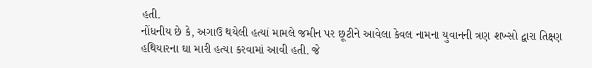હતી.
નોંધનીય છે કે, અગાઉ થયેલી હત્યાં મામલે જમીન પર છૂટીને આવેલા કેવલ નામના યુવાનની ત્રણ શખ્સો દ્વારા તિક્ષ્ણ હથિયારના ઘા મારી હત્યા કરવામાં આવી હતી. જે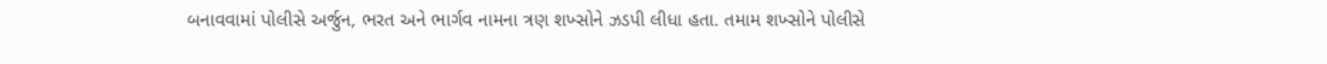બનાવવામાં પોલીસે અર્જુન, ભરત અને ભાર્ગવ નામના ત્રણ શખ્સોને ઝડપી લીધા હતા. તમામ શખ્સોને પોલીસે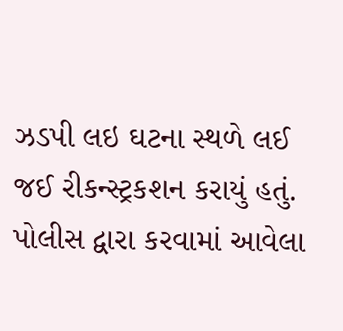ઝડપી લઇ ઘટના સ્થળે લઈ જઈ રીકન્સ્ટ્રકશન કરાયું હતું.
પોલીસ દ્વારા કરવામાં આવેલા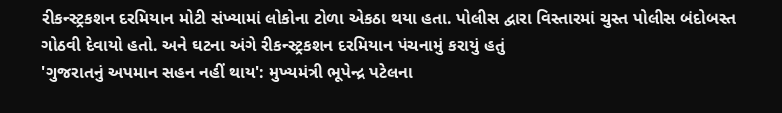રીકન્સ્ટ્રકશન દરમિયાન મોટી સંખ્યામાં લોકોના ટોળા એકઠા થયા હતા. પોલીસ દ્વારા વિસ્તારમાં ચુસ્ત પોલીસ બંદોબસ્ત ગોઠવી દેવાયો હતો. અને ઘટના અંગે રીકન્સ્ટ્રકશન દરમિયાન પંચનામું કરાયું હતું
'ગુજરાતનું અપમાન સહન નહીં થાય': મુખ્યમંત્રી ભૂપેન્દ્ર પટેલના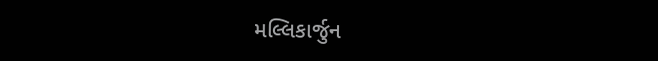મલ્લિકાર્જુન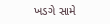ખડગે સામે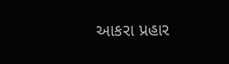આકરા પ્રહાર